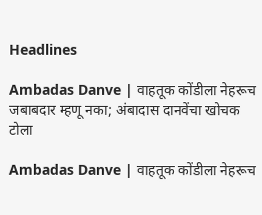Headlines

Ambadas Danve | वाहतूक कोंडीला नेहरूच जबाबदार म्हणू नका; अंबादास दानवेंचा खोचक टोला

Ambadas Danve | वाहतूक कोंडीला नेहरूच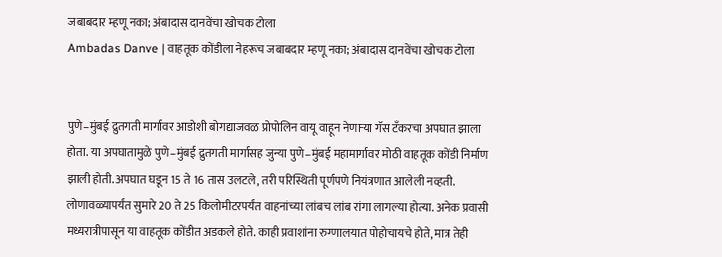जबाबदार म्हणू नका; अंबादास दानवेंचा खोचक टोला
Ambadas Danve | वाहतूक कोंडीला नेहरूच जबाबदार म्हणू नका; अंबादास दानवेंचा खोचक टोला


पुणे–मुंबई द्रुतगती मार्गावर आडोशी बोगद्याजवळ प्रोपोलिन वायू वाहून नेणाऱ्या गॅस टँकरचा अपघात झाला होता. या अपघातामुळे पुणे–मुंबई द्रुतगती मार्गासह जुन्या पुणे–मुंबई महामार्गावर मोठी वाहतूक कोंडी निर्माण झाली होती. अपघात घडून 15 ते 16 तास उलटले, तरी परिस्थिती पूर्णपणे नियंत्रणात आलेली नव्हती. लोणावळ्यापर्यंत सुमारे 20 ते 25 किलोमीटरपर्यंत वाहनांच्या लांबच लांब रांगा लागल्या होत्या. अनेक प्रवासी मध्यरात्रीपासून या वाहतूक कोंडीत अडकले होते. काही प्रवाशांना रुग्णालयात पोहोचायचे होते, मात्र तेही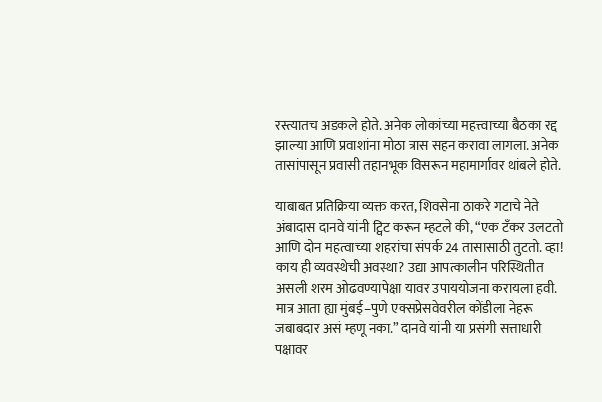रस्त्यातच अडकले होते. अनेक लोकांच्या महत्त्वाच्या बैठका रद्द झाल्या आणि प्रवाशांना मोठा त्रास सहन करावा लागला. अनेक तासांपासून प्रवासी तहानभूक विसरून महामार्गावर थांबले होते.

याबाबत प्रतिक्रिया व्यक्त करत, शिवसेना ठाकरे गटाचे नेते अंबादास दानवे यांनी ट्विट करून म्हटले की, “एक टँकर उलटतो आणि दोन महत्वाच्या शहरांचा संपर्क 24 तासासाठी तुटतो. व्हा! काय ही व्यवस्थेची अवस्था? उद्या आपत्कालीन परिस्थितीत असली शरम ओढवण्यापेक्षा यावर उपाययोजना करायला हवी. मात्र आता ह्या मुंबई–पुणे एक्सप्रेसवेवरील कोंडीला नेहरू जबाबदार असं म्हणू नका.” दानवे यांनी या प्रसंगी सत्ताधारी पक्षावर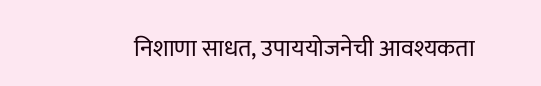निशाणा साधत, उपाययोजनेची आवश्यकता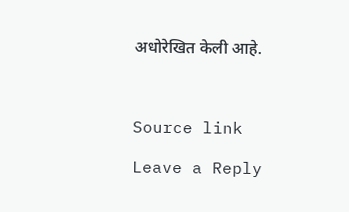अधोरेखित केली आहे.



Source link

Leave a Reply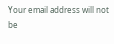Your email address will not be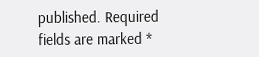published. Required fields are marked *